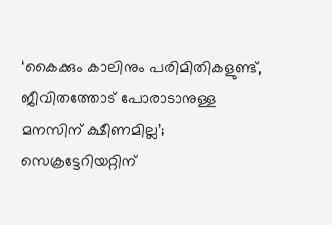‘കൈക്കും കാലിനും പരിമിതികളുണ്ട്, ജീവിതത്തോട് പോരാടാനുള്ള മനസിന് ക്ഷീണമില്ല’; സെക്രട്ടേറിയറ്റിന്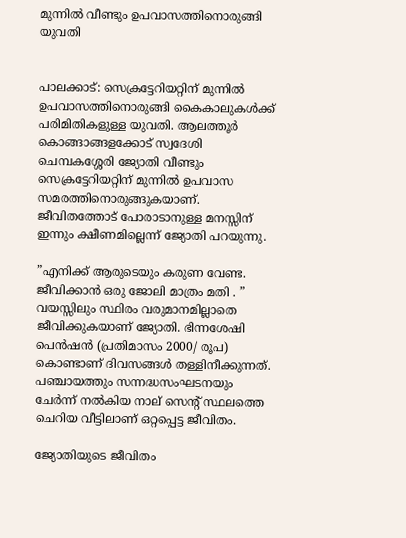മുന്നില്‍ വീണ്ടും ഉപവാസത്തിനൊരുങ്ങി യുവതി


പാലക്കാട്: സെക്രട്ടേറിയറ്റിന് മുന്നില്‍ ഉപവാസത്തിനൊരുങ്ങി കൈകാലുകള്‍ക്ക് പരിമിതികളുള്ള യുവതി. ആലത്തൂര്‍ കൊങ്ങാങ്ങളക്കോട് സ്വദേശി ചെമ്പകശ്ശേരി ജ്യോതി വീണ്ടും സെക്രട്ടേറിയറ്റിന് മുന്നില്‍ ഉപവാസ സമരത്തിനൊരുങ്ങുകയാണ്. ജീവിതത്തോട് പോരാടാനുള്ള മനസ്സിന് ഇന്നും ക്ഷീണമില്ലെന്ന് ജ്യോതി പറയുന്നു.

”എനിക്ക് ആരുടെയും കരുണ വേണ്ട. ജീവിക്കാന്‍ ഒരു ജോലി മാത്രം മതി . ” വയസ്സിലും സ്ഥിരം വരുമാനമില്ലാതെ ജീവിക്കുകയാണ് ജ്യോതി. ഭിന്നശേഷി പെന്‍ഷന്‍ (പ്രതിമാസം 2000/ രൂപ) കൊണ്ടാണ് ദിവസങ്ങള്‍ തള്ളിനീക്കുന്നത്. പഞ്ചായത്തും സന്നദ്ധസംഘടനയും ചേര്‍ന്ന് നല്‍കിയ നാല് സെന്റ് സ്ഥലത്തെ ചെറിയ വീട്ടിലാണ് ഒറ്റപ്പെട്ട ജീവിതം.

ജ്യോതിയുടെ ജീവിതം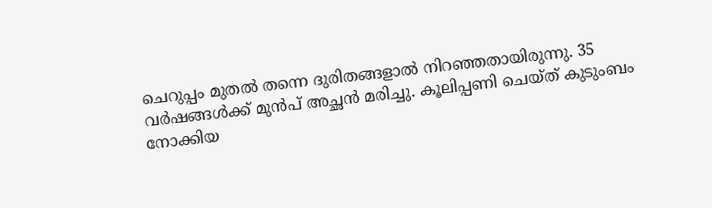ചെറുപ്പം മുതല്‍ തന്നെ ദുരിതങ്ങളാല്‍ നിറഞ്ഞതായിരുന്നു. 35 വര്‍ഷങ്ങള്‍ക്ക് മുന്‍പ് അച്ഛന്‍ മരിച്ചു. കൂലിപ്പണി ചെയ്ത് കുടുംബം നോക്കിയ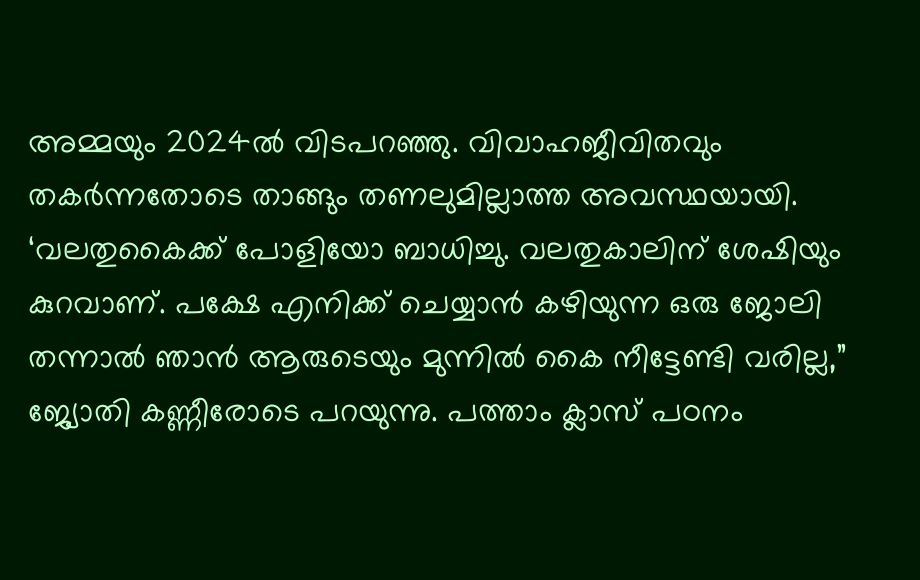അമ്മയും 2024ല്‍ വിടപറഞ്ഞു. വിവാഹജീവിതവും തകര്‍ന്നതോടെ താങ്ങും തണലുമില്ലാത്ത അവസ്ഥയായി. ‘വലതുകൈക്ക് പോളിയോ ബാധിച്ചു. വലതുകാലിന് ശേഷിയും കുറവാണ്. പക്ഷേ എനിക്ക് ചെയ്യാന്‍ കഴിയുന്ന ഒരു ജോലി തന്നാല്‍ ഞാന്‍ ആരുടെയും മുന്നില്‍ കൈ നീട്ടേണ്ടി വരില്ല,” ജ്യോതി കണ്ണീരോടെ പറയുന്നു. പത്താം ക്ലാസ് പഠനം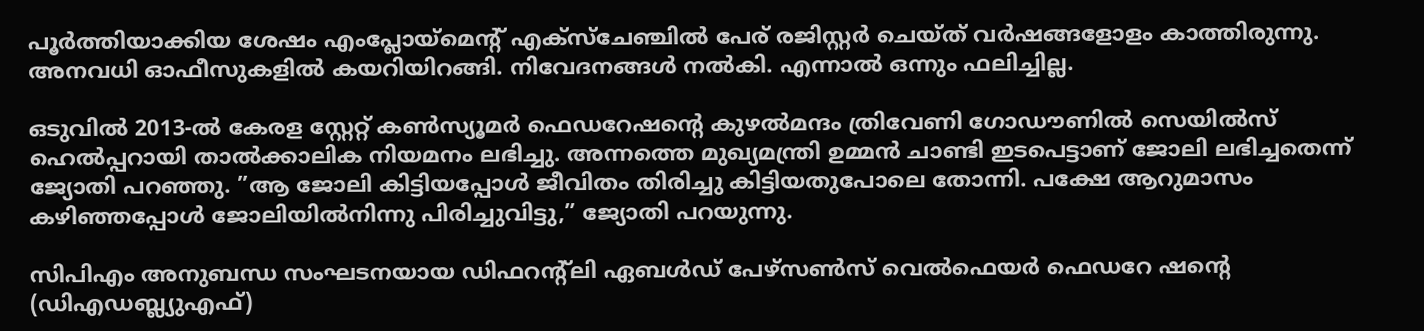പൂര്‍ത്തിയാക്കിയ ശേഷം എംപ്ലോയ്‌മെന്റ് എക്സ്ചേഞ്ചില്‍ പേര് രജിസ്റ്റര്‍ ചെയ്ത് വര്‍ഷങ്ങളോളം കാത്തിരുന്നു. അനവധി ഓഫീസുകളില്‍ കയറിയിറങ്ങി. നിവേദനങ്ങള്‍ നല്‍കി. എന്നാല്‍ ഒന്നും ഫലിച്ചില്ല.

ഒടുവില്‍ 2013-ല്‍ കേരള സ്റ്റേറ്റ് കണ്‍സ്യൂമര്‍ ഫെഡറേഷന്റെ കുഴല്‍മന്ദം ത്രിവേണി ഗോഡൗണില്‍ സെയില്‍സ് ഹെല്‍പ്പറായി താല്‍ക്കാലിക നിയമനം ലഭിച്ചു. അന്നത്തെ മുഖ്യമന്ത്രി ഉമ്മന്‍ ചാണ്ടി ഇടപെട്ടാണ് ജോലി ലഭിച്ചതെന്ന് ജ്യോതി പറഞ്ഞു. ”ആ ജോലി കിട്ടിയപ്പോള്‍ ജീവിതം തിരിച്ചു കിട്ടിയതുപോലെ തോന്നി. പക്ഷേ ആറുമാസം കഴിഞ്ഞപ്പോള്‍ ജോലിയില്‍നിന്നു പിരിച്ചുവിട്ടു,” ജ്യോതി പറയുന്നു.

സിപിഎം അനുബന്ധ സംഘടനയായ ഡിഫറന്റ്‌ലി ഏബള്‍ഡ് പേഴ്‌സണ്‍സ് വെല്‍ഫെയര്‍ ഫെഡറേ ഷന്റെ (ഡിഎഡബ്ല്യുഎഫ്)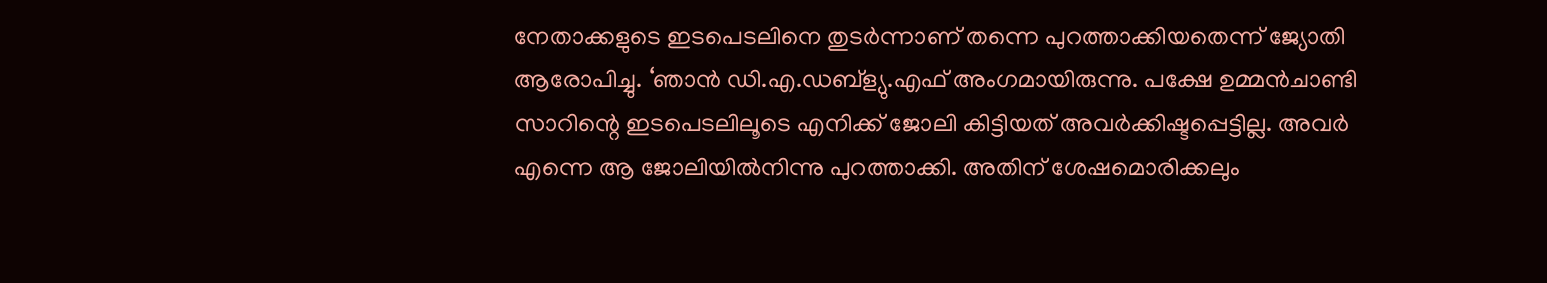നേതാക്കളുടെ ഇടപെടലിനെ തുടര്‍ന്നാണ് തന്നെ പുറത്താക്കിയതെന്ന് ജ്യോതി ആരോപിച്ചു. ‘ഞാന്‍ ഡി.എ.ഡബ്‌ള്യു.എഫ് അംഗമായിരുന്നു. പക്ഷേ ഉമ്മന്‍ചാണ്ടി സാറിന്റെ ഇടപെടലിലൂടെ എനിക്ക് ജോലി കിട്ടിയത് അവര്‍ക്കിഷ്ടപ്പെട്ടില്ല. അവര്‍ എന്നെ ആ ജോലിയില്‍നിന്നു പുറത്താക്കി. അതിന് ശേഷമൊരിക്കലും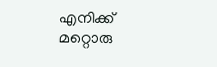എനിക്ക് മറ്റൊരു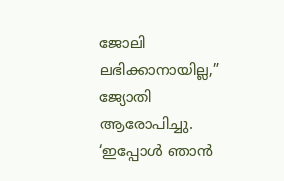ജോലി ലഭിക്കാനായില്ല,” ജ്യോതി ആരോപിച്ചു. ‘ഇപ്പോള്‍ ഞാന്‍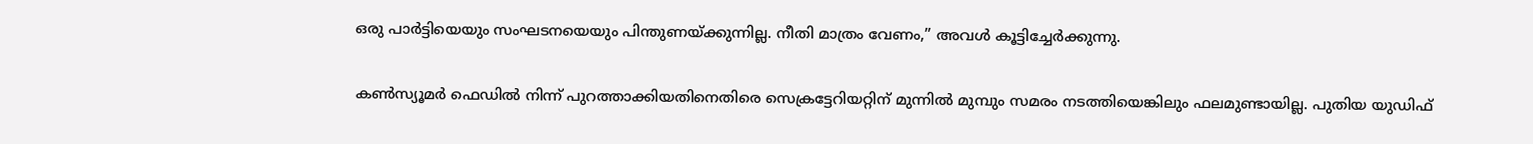ഒരു പാര്‍ട്ടിയെയും സംഘടനയെയും പിന്തുണയ്ക്കുന്നില്ല. നീതി മാത്രം വേണം,” അവള്‍ കൂട്ടിച്ചേര്‍ക്കുന്നു.

കണ്‍സ്യൂമര്‍ ഫെഡില്‍ നിന്ന് പുറത്താക്കിയതിനെതിരെ സെക്രട്ടേറിയറ്റിന് മുന്നില്‍ മുമ്പും സമരം നടത്തിയെങ്കിലും ഫലമുണ്ടായില്ല. പുതിയ യുഡിഫ്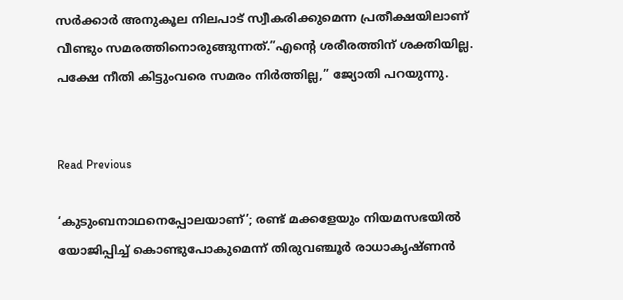സര്‍ക്കാര്‍ അനുകൂല നിലപാട് സ്വീകരിക്കുമെന്ന പ്രതീക്ഷയിലാണ് വീണ്ടും സമരത്തിനൊരുങ്ങുന്നത്.”എന്റെ ശരീരത്തിന് ശക്തിയില്ല. പക്ഷേ നീതി കിട്ടുംവരെ സമരം നിര്‍ത്തില്ല,” ജ്യോതി പറയുന്നു.


Read Previous

‘കുടുംബനാഥനെപ്പോലയാണ്’; രണ്ട് മക്കളേയും നിയമസഭയില്‍ യോജിപ്പിച്ച് കൊണ്ടുപോകുമെന്ന് തിരുവഞ്ചൂര്‍ രാധാകൃഷ്ണന്‍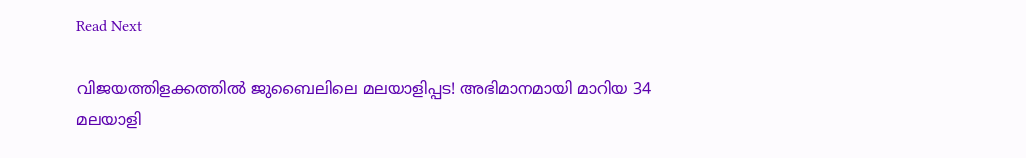Read Next

വിജയത്തിളക്കത്തിൽ ജുബൈലിലെ മലയാളിപ്പട! അഭിമാനമായി മാറിയ 34 മലയാളി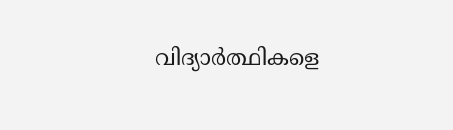വിദ്യാർത്ഥികളെ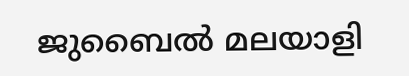ജുബൈൽ മലയാളി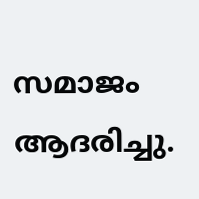സമാജം ആദരിച്ചു.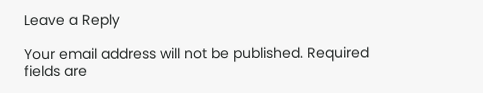Leave a Reply

Your email address will not be published. Required fields are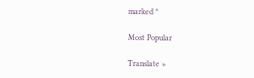marked *

Most Popular

Translate »